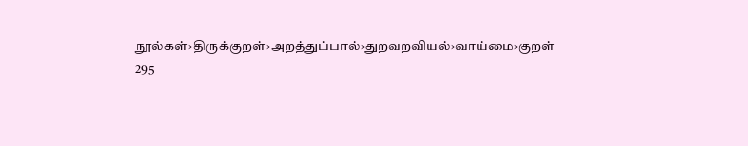நூல்கள்›திருக்குறள்›அறத்துப்பால்›துறவறவியல்›வாய்மை›குறள் 295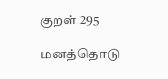குறள் 295

மனத்தொடு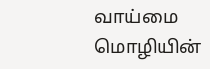வாய்மை மொழியின்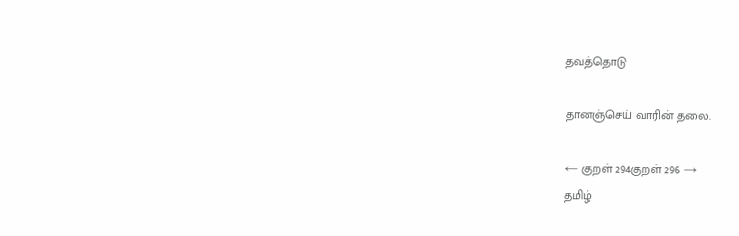தவத்தொடு

தானஞ்செய் வாரின் தலை.

← குறள் 294குறள் 296 →
தமிழ்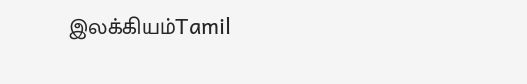இலக்கியம்Tamil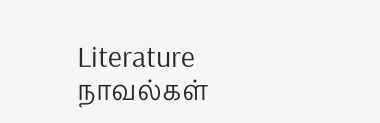Literature
நாவல்கள்